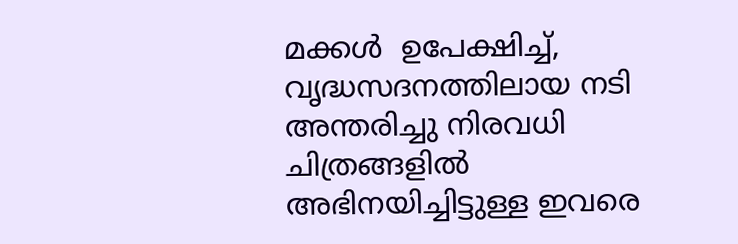മക്കള്‍  ഉപേക്ഷിച്ച്, വൃദ്ധസദനത്തിലായ നടി അന്തരിച്ചു നിരവധി ചിത്രങ്ങളില്‍ അഭിനയിച്ചിട്ടുള്ള ഇവരെ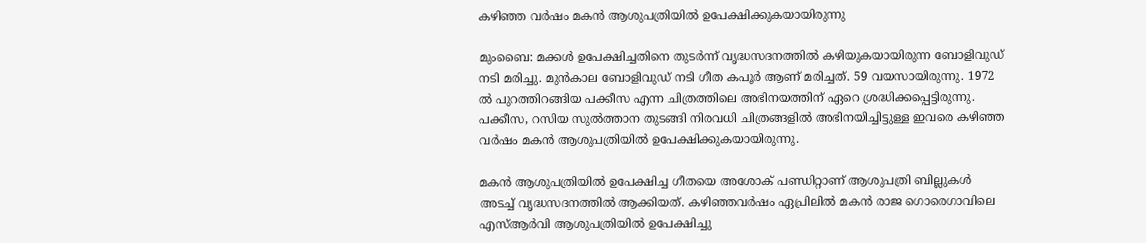കഴിഞ്ഞ വര്‍ഷം മകന്‍ ആശുപത്രിയില്‍ ഉപേക്ഷിക്കുകയായിരുന്നു

മുംബൈ: മക്കള്‍ ഉപേക്ഷിച്ചതിനെ തുടര്‍ന്ന് വൃദ്ധസദനത്തില്‍ കഴിയുകയായിരുന്ന ബോളിവുഡ് നടി മരിച്ചു. മുന്‍കാല ബോളിവുഡ് നടി ഗീത കപൂര്‍ ആണ് മരിച്ചത്. 59 വയസായിരുന്നു. 1972 ല്‍ പുറത്തിറങ്ങിയ പക്കീസ എന്ന ചിത്രത്തിലെ അഭിനയത്തിന് ഏറെ ശ്രദ്ധിക്കപ്പെട്ടിരുന്നു. പക്കീസ, റസിയ സുൽത്താന തുടങ്ങി നിരവധി ചിത്രങ്ങളില്‍ അഭിനയിച്ചിട്ടുള്ള ഇവരെ കഴിഞ്ഞ വര്‍ഷം മകന്‍ ആശുപത്രിയില്‍ ഉപേക്ഷിക്കുകയായിരുന്നു.

മകന്‍ ആശുപത്രിയില്‍ ഉപേക്ഷിച്ച ഗീതയെ അശോക് പണ്ഡിറ്റാണ് ആശുപത്രി ബില്ലുകള്‍ അടച്ച് വൃദ്ധസദനത്തില്‍ ആക്കിയത്. കഴിഞ്ഞവർഷം ഏപ്രിലിൽ മകൻ രാജ ഗൊരെഗാവിലെ എസ്ആര്‍വി ആശുപത്രിയില്‍ ഉപേക്ഷിച്ചു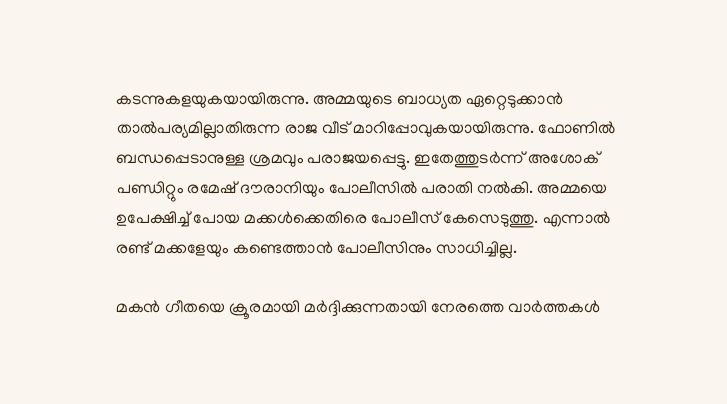കടന്നുകളയുകയായിരുന്നു. അമ്മയുടെ ബാധ്യത ഏറ്റെടുക്കാന്‍ താല്‍പര്യമില്ലാതിരുന്ന രാജ വീട് മാറിപ്പോവുകയായിരുന്നു. ഫോണില്‍ ബന്ധപ്പെടാനുള്ള ശ്രമവും പരാജയപ്പെട്ടു. ഇതേത്തുടര്‍ന്ന് അശോക് പണ്ഡിറ്റും രമേഷ് ദൗരാനിയും പോലീസില്‍ പരാതി നല്‍കി. അമ്മയെ ഉപേക്ഷിച്ച് പോയ മക്കള്‍ക്കെതിരെ പോലീസ് കേസെടുത്തു. എന്നാല്‍ രണ്ട് മക്കളേയും കണ്ടെത്താന്‍ പോലീസിനും സാധിച്ചില്ല.

മകന്‍ ഗീതയെ ക്രൂരമായി മര്‍ദ്ദിക്കുന്നതായി നേരത്തെ വാര്‍ത്തകള്‍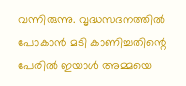വന്നിരുന്നു. വൃദ്ധസദനത്തില്‍ പോകാന്‍ മടി കാണിച്ചതിന്റെ പേരില്‍ ഇയാള്‍ അമ്മയെ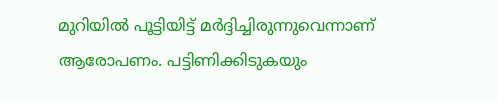മുറിയില്‍ പൂട്ടിയിട്ട് മര്‍ദ്ദിച്ചിരുന്നുവെന്നാണ് ആരോപണം. പട്ടിണിക്കിടുകയും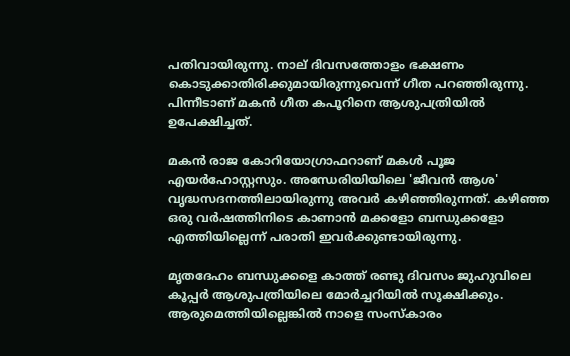പതിവായിരുന്നു. നാല് ദിവസത്തോളം ഭക്ഷണം കൊടുക്കാതിരിക്കുമായിരുന്നുവെന്ന് ഗീത പറഞ്ഞിരുന്നു. പിന്നീടാണ് മകന്‍ ഗീത കപൂറിനെ ആശുപത്രിയില്‍ ഉപേക്ഷിച്ചത്.

മകന്‍ രാജ കോറിയോഗ്രാഫറാണ് മകള്‍ പൂജ എയര്‍ഹോസ്റ്റസും. അന്ധേരിയിയിലെ 'ജീവന്‍ ആശ' വൃദ്ധസദനത്തിലായിരുന്നു അവർ കഴിഞ്ഞിരുന്നത്. കഴിഞ്ഞ ഒരു വര്‍ഷത്തിനിടെ കാണാന്‍ മക്കളോ ബന്ധുക്കളോ എത്തിയില്ലെന്ന് പരാതി ഇവര്‍ക്കുണ്ടായിരുന്നു.

മൃതദേഹം ബന്ധുക്കളെ കാത്ത് രണ്ടു ദിവസം ജുഹുവിലെ കൂപ്പര്‍ ആശുപത്രിയിലെ മോര്‍ച്ചറിയില്‍ സൂക്ഷിക്കും. ആരുമെത്തിയില്ലെങ്കില്‍ നാളെ സംസ്‌കാരം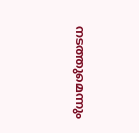നടത്തുമെന്നും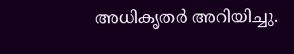അധികൃതര്‍ അറിയിച്ചു.